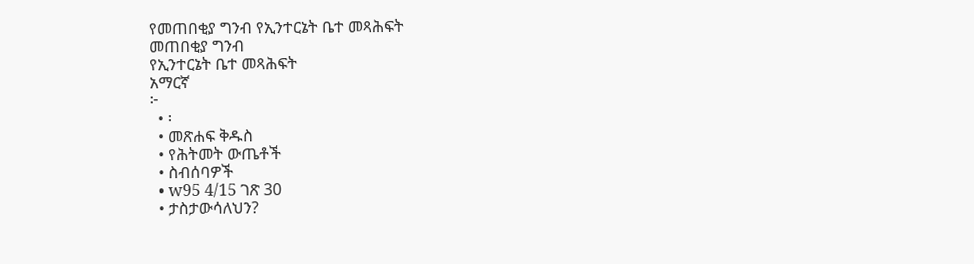የመጠበቂያ ግንብ የኢንተርኔት ቤተ መጻሕፍት
መጠበቂያ ግንብ
የኢንተርኔት ቤተ መጻሕፍት
አማርኛ
፦
  • ፡
  • መጽሐፍ ቅዱስ
  • የሕትመት ውጤቶች
  • ስብሰባዎች
  • w95 4/15 ገጽ 30
  • ታስታውሳለህን?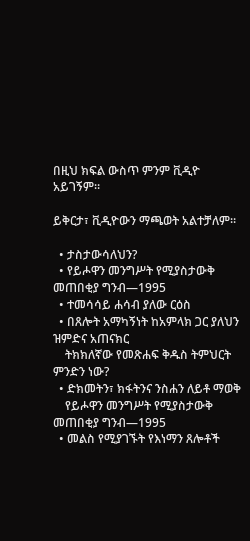በዚህ ክፍል ውስጥ ምንም ቪዲዮ አይገኝም።

ይቅርታ፣ ቪዲዮውን ማጫወት አልተቻለም።

  • ታስታውሳለህን?
  • የይሖዋን መንግሥት የሚያስታውቅ መጠበቂያ ግንብ—1995
  • ተመሳሳይ ሐሳብ ያለው ርዕስ
  • በጸሎት አማካኝነት ከአምላክ ጋር ያለህን ዝምድና አጠናክር
    ትክክለኛው የመጽሐፍ ቅዱስ ትምህርት ምንድን ነው?
  • ድክመትን፣ ክፋትንና ንስሐን ለይቶ ማወቅ
    የይሖዋን መንግሥት የሚያስታውቅ መጠበቂያ ግንብ—1995
  • መልስ የሚያገኙት የእነማን ጸሎቶች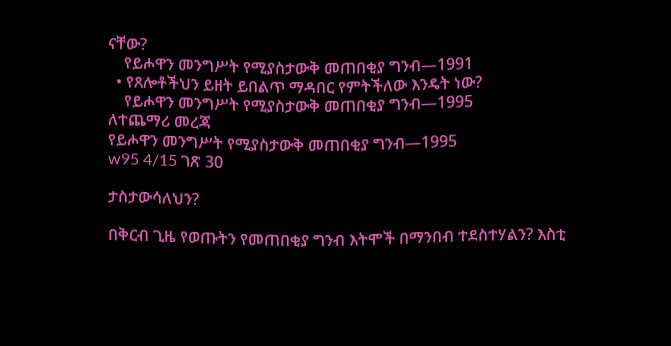ናቸው?
    የይሖዋን መንግሥት የሚያስታውቅ መጠበቂያ ግንብ—1991
  • የጸሎቶችህን ይዘት ይበልጥ ማዳበር የምትችለው እንዴት ነው?
    የይሖዋን መንግሥት የሚያስታውቅ መጠበቂያ ግንብ—1995
ለተጨማሪ መረጃ
የይሖዋን መንግሥት የሚያስታውቅ መጠበቂያ ግንብ—1995
w95 4/15 ገጽ 30

ታስታውሳለህን?

በቅርብ ጊዜ የወጡትን የመጠበቂያ ግንብ እትሞች በማንበብ ተደስተሃልን? እስቲ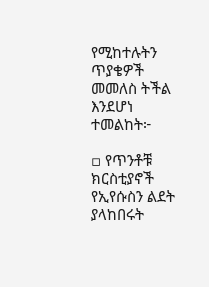የሚከተሉትን ጥያቄዎች መመለስ ትችል እንደሆነ ተመልከት፦

▫ የጥንቶቹ ክርስቲያኖች የኢየሱስን ልደት ያላከበሩት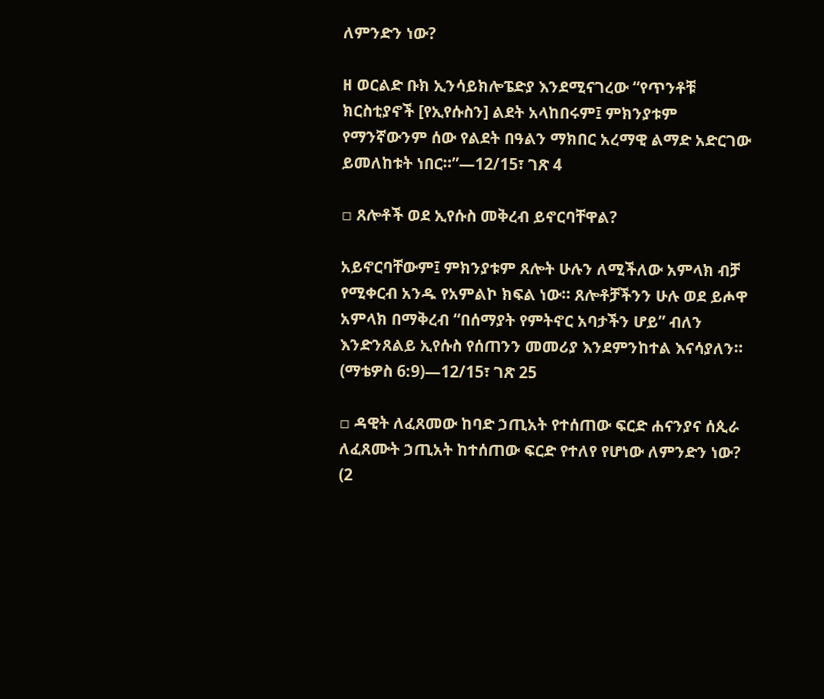ለምንድን ነው?

ዘ ወርልድ ቡክ ኢንሳይክሎፔድያ እንደሚናገረው “የጥንቶቹ ክርስቲያኖች [የኢየሱስን] ልደት አላከበሩም፤ ምክንያቱም የማንኛውንም ሰው የልደት በዓልን ማክበር አረማዊ ልማድ አድርገው ይመለከቱት ነበር።”—12/15፣ ገጽ 4

▫ ጸሎቶች ወደ ኢየሱስ መቅረብ ይኖርባቸዋል?

አይኖርባቸውም፤ ምክንያቱም ጸሎት ሁሉን ለሚችለው አምላክ ብቻ የሚቀርብ አንዱ የአምልኮ ክፍል ነው። ጸሎቶቻችንን ሁሉ ወደ ይሖዋ አምላክ በማቅረብ “በሰማያት የምትኖር አባታችን ሆይ” ብለን እንድንጸልይ ኢየሱስ የሰጠንን መመሪያ እንደምንከተል እናሳያለን። (ማቴዎስ 6:9)—12/15፣ ገጽ 25

▫ ዳዊት ለፈጸመው ከባድ ኃጢአት የተሰጠው ፍርድ ሐናንያና ሰጲራ ለፈጸሙት ኃጢአት ከተሰጠው ፍርድ የተለየ የሆነው ለምንድን ነው? (2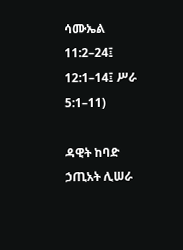ሳሙኤል 11:2–24፤ 12:1–14፤ ሥራ 5:1–11)

ዳዊት ከባድ ኃጢአት ሊሠራ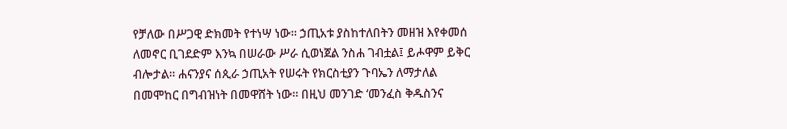የቻለው በሥጋዊ ድክመት የተነሣ ነው። ኃጢአቱ ያስከተለበትን መዘዝ እየቀመሰ ለመኖር ቢገደድም እንኳ በሠራው ሥራ ሲወነጀል ንስሐ ገብቷል፤ ይሖዋም ይቅር ብሎታል። ሐናንያና ሰጲራ ኃጢአት የሠሩት የክርስቲያን ጉባኤን ለማታለል በመሞከር በግብዝነት በመዋሸት ነው። በዚህ መንገድ ‘መንፈስ ቅዱስንና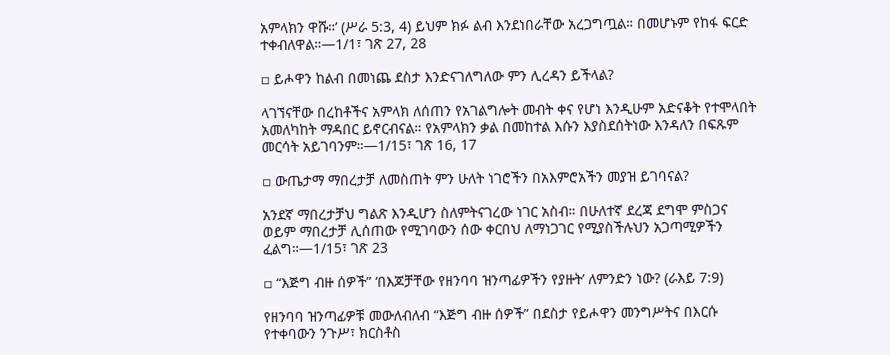አምላክን ዋሹ።’ (ሥራ 5:3, 4) ይህም ክፉ ልብ እንደነበራቸው አረጋግጧል። በመሆኑም የከፋ ፍርድ ተቀብለዋል።—1/1፣ ገጽ 27, 28

▫ ይሖዋን ከልብ በመነጨ ደስታ እንድናገለግለው ምን ሊረዳን ይችላል?

ላገኘናቸው በረከቶችና አምላክ ለሰጠን የአገልግሎት መብት ቀና የሆነ እንዲሁም አድናቆት የተሞላበት አመለካከት ማዳበር ይኖርብናል። የአምላክን ቃል በመከተል እሱን እያስደሰትነው እንዳለን በፍጹም መርሳት አይገባንም።—1/15፣ ገጽ 16, 17

▫ ውጤታማ ማበረታቻ ለመስጠት ምን ሁለት ነገሮችን በአእምሮአችን መያዝ ይገባናል?

አንደኛ ማበረታቻህ ግልጽ እንዲሆን ስለምትናገረው ነገር አስብ። በሁለተኛ ደረጃ ደግሞ ምስጋና ወይም ማበረታቻ ሊሰጠው የሚገባውን ሰው ቀርበህ ለማነጋገር የሚያስችሉህን አጋጣሚዎችን ፈልግ።—1/15፣ ገጽ 23

▫ “እጅግ ብዙ ሰዎች” ‘በእጆቻቸው የዘንባባ ዝንጣፊዎችን የያዙት’ ለምንድን ነው? (ራእይ 7:9)

የዘንባባ ዝንጣፊዎቹ መውለብለብ “እጅግ ብዙ ሰዎች” በደስታ የይሖዋን መንግሥትና በእርሱ የተቀባውን ንጉሥ፣ ክርስቶስ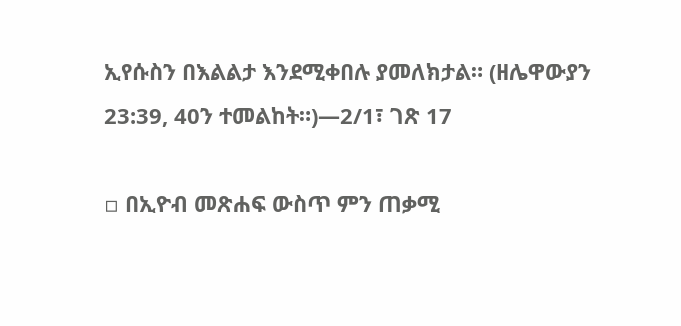ኢየሱስን በእልልታ እንደሚቀበሉ ያመለክታል። (ዘሌዋውያን 23:39, 40ን ተመልከት።)—2/1፣ ገጽ 17

▫ በኢዮብ መጽሐፍ ውስጥ ምን ጠቃሚ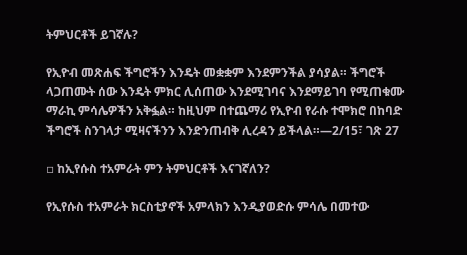ትምህርቶች ይገኛሉ?

የኢዮብ መጽሐፍ ችግሮችን እንዴት መቋቋም እንደምንችል ያሳያል። ችግሮች ላጋጠሙት ሰው እንዴት ምክር ሊሰጠው እንደሚገባና እንደማይገባ የሚጠቁሙ ማራኪ ምሳሌዎችን አቅፏል። ከዚህም በተጨማሪ የኢዮብ የራሱ ተሞክሮ በከባድ ችግሮች ስንገላታ ሚዛናችንን እንድንጠብቅ ሊረዳን ይችላል።—2/15፣ ገጽ 27

▫ ከኢየሱስ ተአምራት ምን ትምህርቶች እናገኛለን?

የኢየሱስ ተአምራት ክርስቲያኖች አምላክን እንዲያወድሱ ምሳሌ በመተው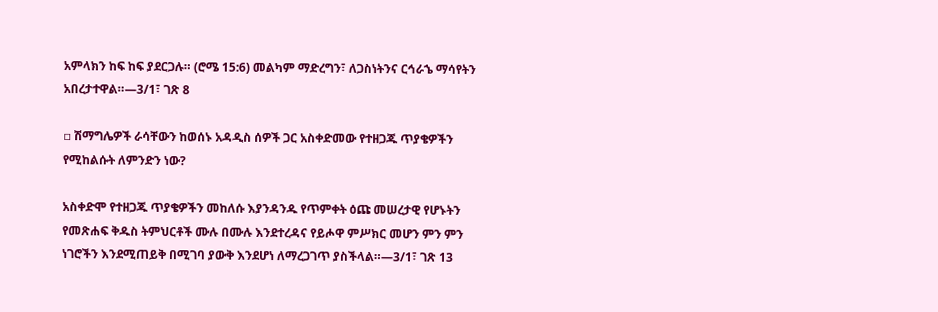አምላክን ከፍ ከፍ ያደርጋሉ። (ሮሜ 15:6) መልካም ማድረግን፣ ለጋስነትንና ርኅራኄ ማሳየትን አበረታተዋል።—3/1፣ ገጽ 8

▫ ሽማግሌዎች ራሳቸውን ከወሰኑ አዳዲስ ሰዎች ጋር አስቀድመው የተዘጋጁ ጥያቄዎችን የሚከልሱት ለምንድን ነው?

አስቀድሞ የተዘጋጁ ጥያቄዎችን መከለሱ እያንዳንዱ የጥምቀት ዕጩ መሠረታዊ የሆኑትን የመጽሐፍ ቅዱስ ትምህርቶች ሙሉ በሙሉ እንደተረዳና የይሖዋ ምሥክር መሆን ምን ምን ነገሮችን እንደሚጠይቅ በሚገባ ያውቅ እንደሆነ ለማረጋገጥ ያስችላል።—3/1፣ ገጽ 13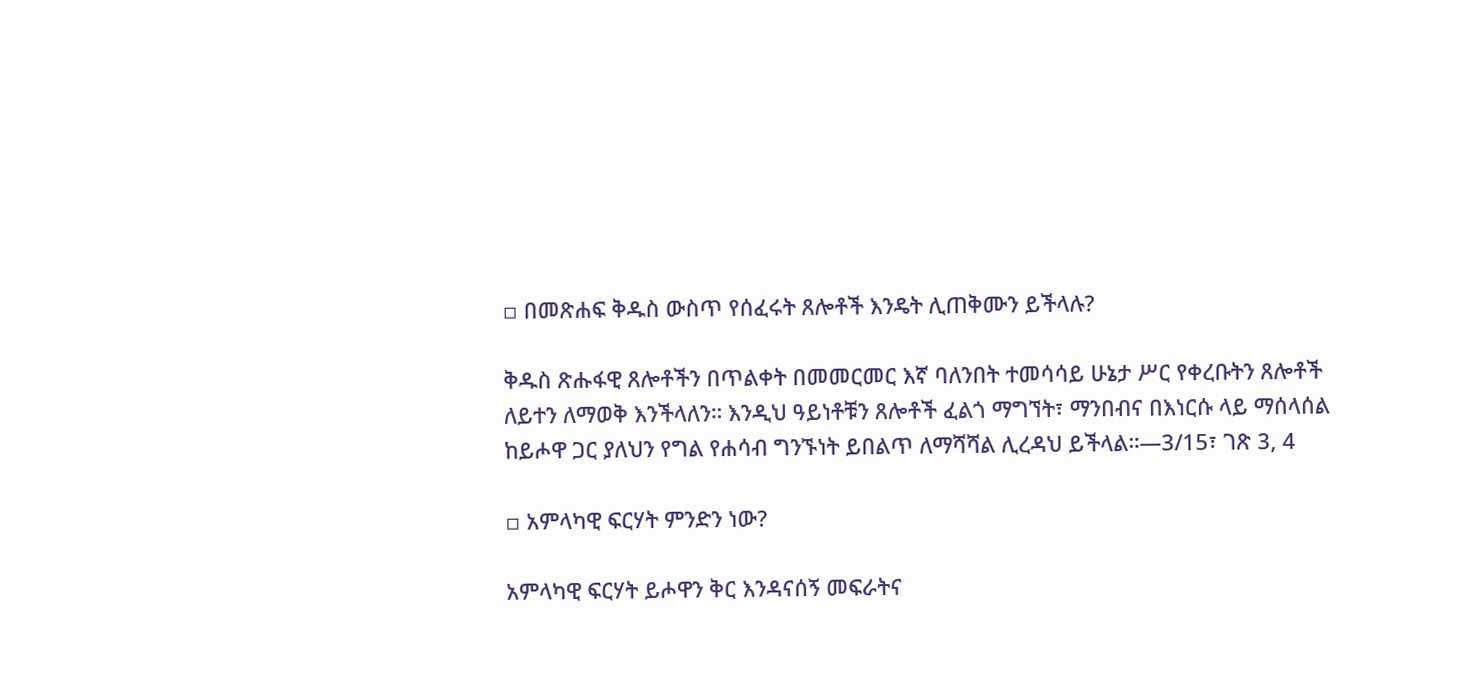▫ በመጽሐፍ ቅዱስ ውስጥ የሰፈሩት ጸሎቶች እንዴት ሊጠቅሙን ይችላሉ?

ቅዱስ ጽሑፋዊ ጸሎቶችን በጥልቀት በመመርመር እኛ ባለንበት ተመሳሳይ ሁኔታ ሥር የቀረቡትን ጸሎቶች ለይተን ለማወቅ እንችላለን። እንዲህ ዓይነቶቹን ጸሎቶች ፈልጎ ማግኘት፣ ማንበብና በእነርሱ ላይ ማሰላሰል ከይሖዋ ጋር ያለህን የግል የሐሳብ ግንኙነት ይበልጥ ለማሻሻል ሊረዳህ ይችላል።—3/15፣ ገጽ 3, 4

▫ አምላካዊ ፍርሃት ምንድን ነው?

አምላካዊ ፍርሃት ይሖዋን ቅር እንዳናሰኝ መፍራትና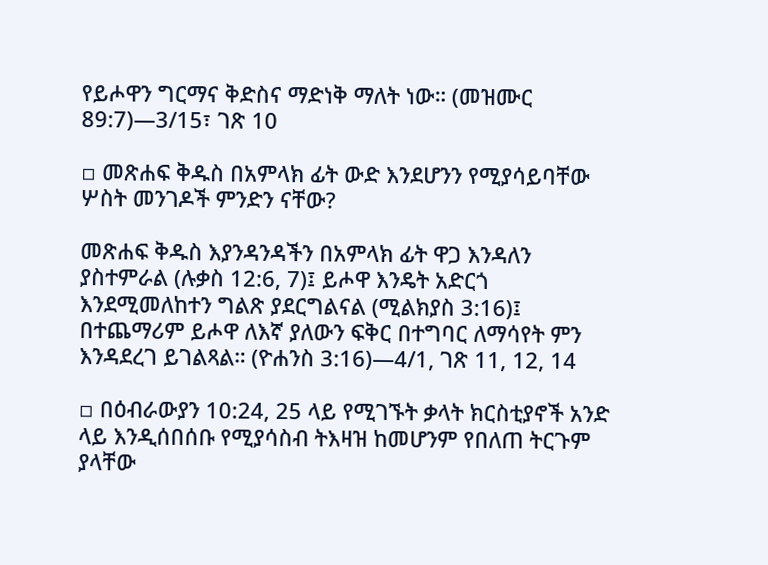የይሖዋን ግርማና ቅድስና ማድነቅ ማለት ነው። (መዝሙር 89:7)—3/15፣ ገጽ 10

▫ መጽሐፍ ቅዱስ በአምላክ ፊት ውድ እንደሆንን የሚያሳይባቸው ሦስት መንገዶች ምንድን ናቸው?

መጽሐፍ ቅዱስ እያንዳንዳችን በአምላክ ፊት ዋጋ እንዳለን ያስተምራል (ሉቃስ 12:6, 7)፤ ይሖዋ እንዴት አድርጎ እንደሚመለከተን ግልጽ ያደርግልናል (ሚልክያስ 3:16)፤ በተጨማሪም ይሖዋ ለእኛ ያለውን ፍቅር በተግባር ለማሳየት ምን እንዳደረገ ይገልጻል። (ዮሐንስ 3:16)—4/1, ገጽ 11, 12, 14

▫ በዕብራውያን 10:24, 25 ላይ የሚገኙት ቃላት ክርስቲያኖች አንድ ላይ እንዲሰበሰቡ የሚያሳስብ ትእዛዝ ከመሆንም የበለጠ ትርጉም ያላቸው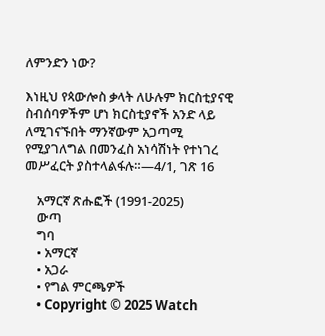ለምንድን ነው?

እነዚህ የጳውሎስ ቃላት ለሁሉም ክርስቲያናዊ ስብሰባዎችም ሆነ ክርስቲያኖች አንድ ላይ ለሚገናኙበት ማንኛውም አጋጣሚ የሚያገለግል በመንፈስ አነሳሽነት የተነገረ መሥፈርት ያስተላልፋሉ።—4/1, ገጽ 16

    አማርኛ ጽሑፎች (1991-2025)
    ውጣ
    ግባ
    • አማርኛ
    • አጋራ
    • የግል ምርጫዎች
    • Copyright © 2025 Watch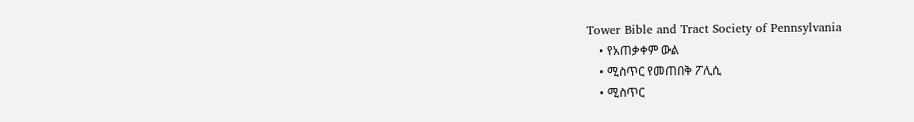Tower Bible and Tract Society of Pennsylvania
    • የአጠቃቀም ውል
    • ሚስጥር የመጠበቅ ፖሊሲ
    • ሚስጥር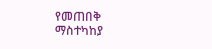የመጠበቅ ማስተካከያ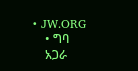• JW.ORG
    • ግባ
    አጋራ